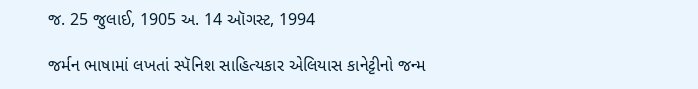જ. 25 જુલાઈ, 1905 અ. 14 ઑગસ્ટ, 1994

જર્મન ભાષામાં લખતાં સ્પૅનિશ સાહિત્યકાર એલિયાસ કાનેટ્ટીનો જન્મ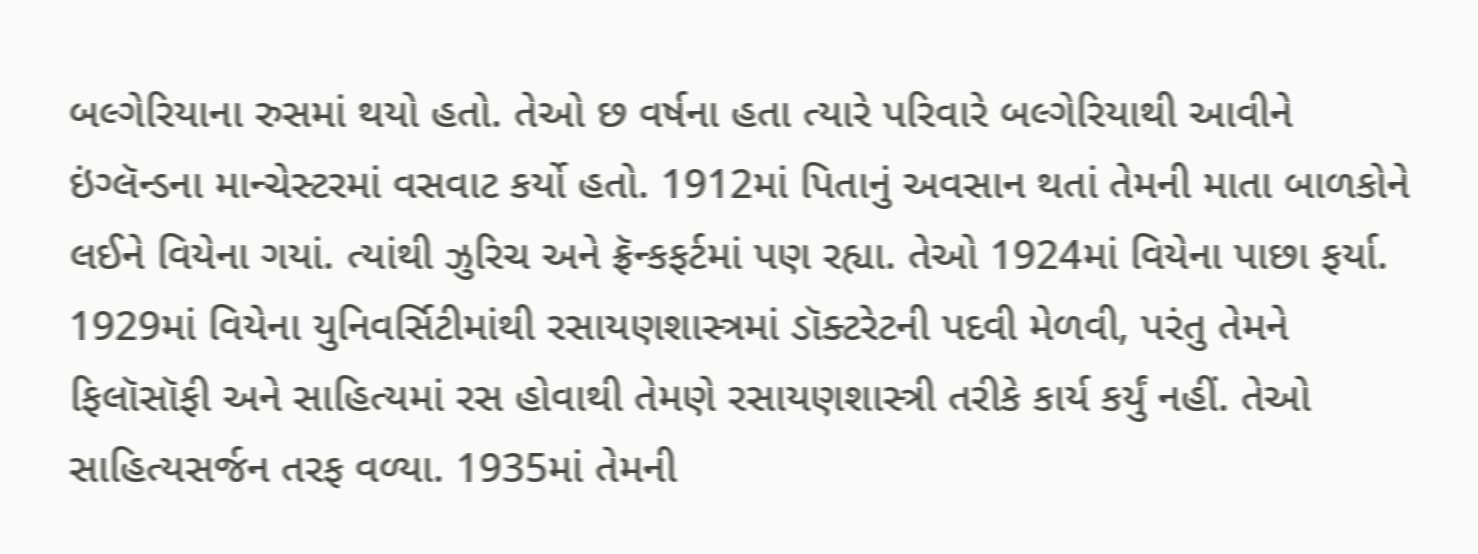બલ્ગેરિયાના રુસમાં થયો હતો. તેઓ છ વર્ષના હતા ત્યારે પરિવારે બલ્ગેરિયાથી આવીને ઇંગ્લૅન્ડના માન્ચેસ્ટરમાં વસવાટ કર્યો હતો. 1912માં પિતાનું અવસાન થતાં તેમની માતા બાળકોને લઈને વિયેના ગયાં. ત્યાંથી ઝુરિચ અને ફ્રૅન્કફર્ટમાં પણ રહ્યા. તેઓ 1924માં વિયેના પાછા ફર્યા. 1929માં વિયેના યુનિવર્સિટીમાંથી રસાયણશાસ્ત્રમાં ડૉક્ટરેટની પદવી મેળવી, પરંતુ તેમને ફિલૉસૉફી અને સાહિત્યમાં રસ હોવાથી તેમણે રસાયણશાસ્ત્રી તરીકે કાર્ય કર્યું નહીં. તેઓ સાહિત્યસર્જન તરફ વળ્યા. 1935માં તેમની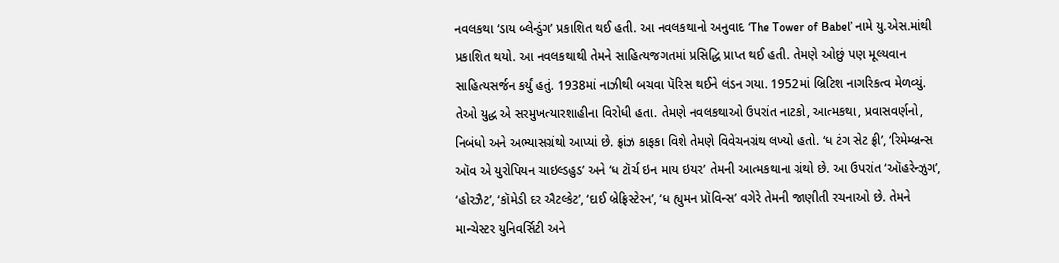નવલકથા ‘ડાય બ્લેન્ડુંગ’ પ્રકાશિત થઈ હતી. આ નવલકથાનો અનુવાદ ‘The Tower of Babel’ નામે યુ.એસ.માંથી પ્રકાશિત થયો. આ નવલકથાથી તેમને સાહિત્યજગતમાં પ્રસિદ્ધિ પ્રાપ્ત થઈ હતી. તેમણે ઓછું પણ મૂલ્યવાન સાહિત્યસર્જન કર્યું હતું. 1938માં નાઝીથી બચવા પૅરિસ થઈને લંડન ગયા. 1952માં બ્રિટિશ નાગરિકત્વ મેળવ્યું. તેઓ યુદ્ધ એ સરમુખત્યારશાહીના વિરોધી હતા. તેમણે નવલકથાઓ ઉપરાંત નાટકો, આત્મકથા, પ્રવાસવર્ણનો, નિબંધો અને અભ્યાસગ્રંથો આપ્યાં છે. ફ્રાંઝ કાફકા વિશે તેમણે વિવેચનગ્રંથ લખ્યો હતો. ‘ધ ટંગ સેટ ફ્રી’, ‘રિમેમ્બ્રન્સ ઑવ એ યુરોપિયન ચાઇલ્ડહુડ’ અને ‘ધ ટૉર્ચ ઇન માય ઇયર’ તેમની આત્મકથાના ગ્રંથો છે. આ ઉપરાંત ‘ઑહરેન્ઝુગ’, ‘હોરઝૈટ’, ‘કૉમેડી દર ઐટલ્કેટ’, ‘દાઈ બ્રેફ્રિસ્ટેરન’, ‘ધ હ્યુમન પ્રૉવિન્સ’ વગેરે તેમની જાણીતી રચનાઓ છે. તેમને માન્ચેસ્ટર યુનિવર્સિટી અને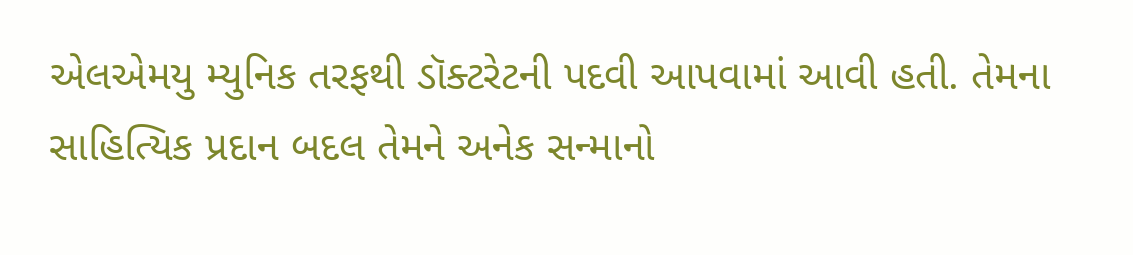એલએમયુ મ્યુનિક તરફથી ડૉક્ટરેટની પદવી આપવામાં આવી હતી. તેમના સાહિત્યિક પ્રદાન બદલ તેમને અનેક સન્માનો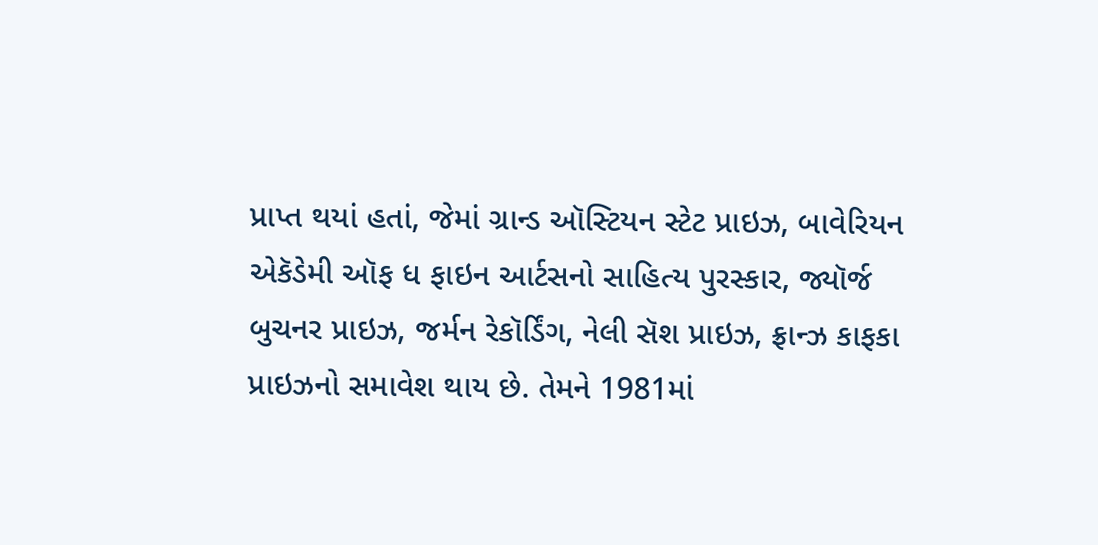પ્રાપ્ત થયાં હતાં, જેમાં ગ્રાન્ડ ઑસ્ટિયન સ્ટેટ પ્રાઇઝ, બાવેરિયન એકૅડેમી ઑફ ધ ફાઇન આર્ટસનો સાહિત્ય પુરસ્કાર, જ્યૉર્જ બુચનર પ્રાઇઝ, જર્મન રેકૉર્ડિંગ, નેલી સૅશ પ્રાઇઝ, ફ્રાન્ઝ કાફકા પ્રાઇઝનો સમાવેશ થાય છે. તેમને 1981માં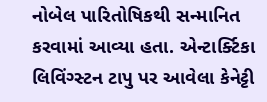નોબેલ પારિતોષિકથી સન્માનિત કરવામાં આવ્યા હતા. એન્ટાર્ક્ટિકા લિવિંગ્સ્ટન ટાપુ પર આવેલા કેનેટ્ટી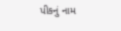પીકનું નામ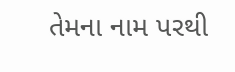તેમના નામ પરથી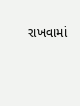રાખવામાં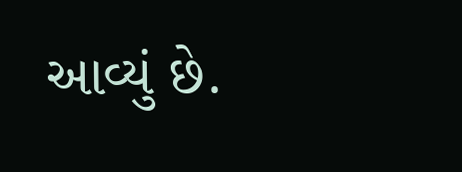આવ્યું છે.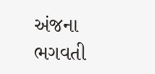અંજના ભગવતી